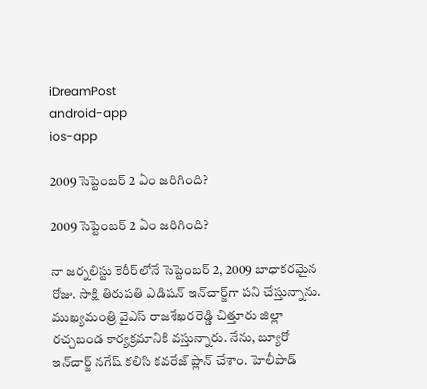iDreamPost
android-app
ios-app

2009 సెప్టెంబ‌ర్ 2 ఏం జ‌రిగింది?

2009 సెప్టెంబ‌ర్ 2 ఏం జ‌రిగింది?

నా జ‌ర్న‌లిస్టు కెరీర్‌లోనే సెప్టెంబ‌ర్ 2, 2009 బాధాక‌ర‌మైన రోజు. సాక్షి తిరుప‌తి ఎడిష‌న్ ఇన్‌చార్జ్‌గా ప‌ని చేస్తున్నాను. ముఖ్య‌మంత్రి వైఎస్ రాజ‌శేఖ‌ర‌రెడ్డి చిత్తూరు జిల్లా ర‌చ్చ‌బండ కార్య‌క్ర‌మానికి వ‌స్తున్నారు. నేను, బ్యూరో ఇన్‌చార్జ్ న‌గేష్ క‌లిసి క‌వ‌రేజ్ ప్లాన్ చేశాం. హెలీపాడ్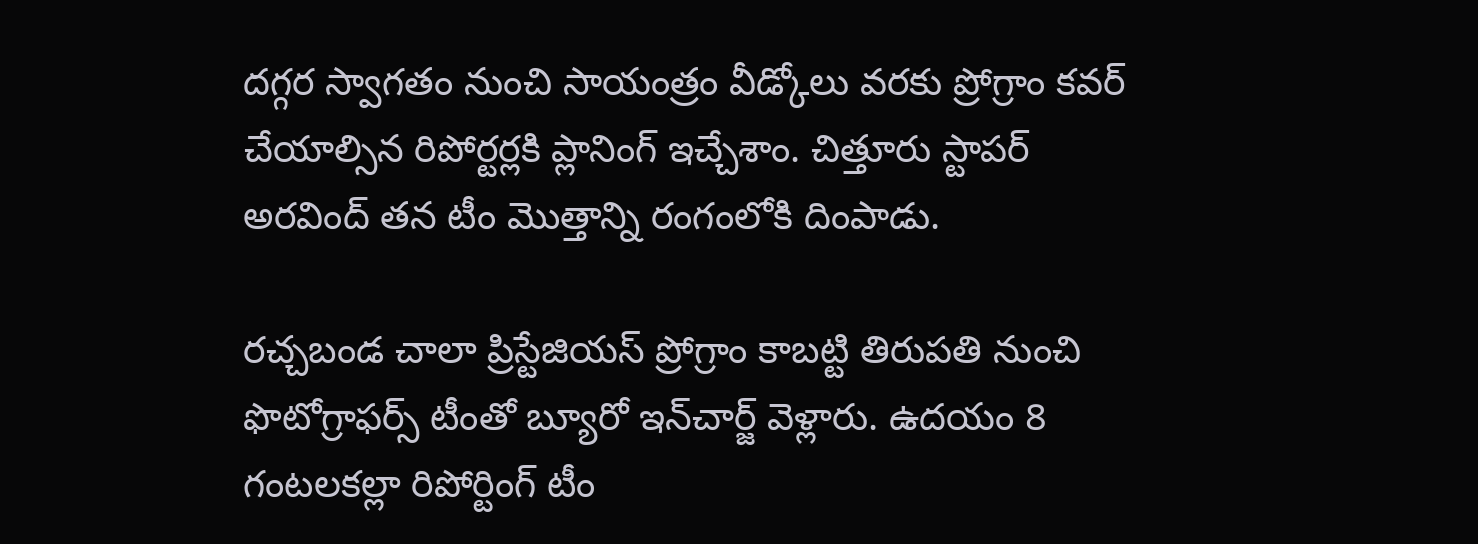ద‌గ్గ‌ర స్వాగ‌తం నుంచి సాయంత్రం వీడ్కోలు వ‌ర‌కు ప్రోగ్రాం క‌వ‌ర్ చేయాల్సిన రిపోర్ట‌ర్ల‌కి ప్లానింగ్ ఇచ్చేశాం. చిత్తూరు స్టాప‌ర్ అర‌వింద్ త‌న టీం మొత్తాన్ని రంగంలోకి దింపాడు.

ర‌చ్చ‌బండ చాలా ప్రిస్టేజియ‌స్ ప్రోగ్రాం కాబ‌ట్టి తిరుప‌తి నుంచి ఫొటోగ్రాఫ‌ర్స్ టీంతో బ్యూరో ఇన్‌చార్జ్ వెళ్లారు. ఉద‌యం 8 గంట‌ల‌క‌ల్లా రిపోర్టింగ్ టీం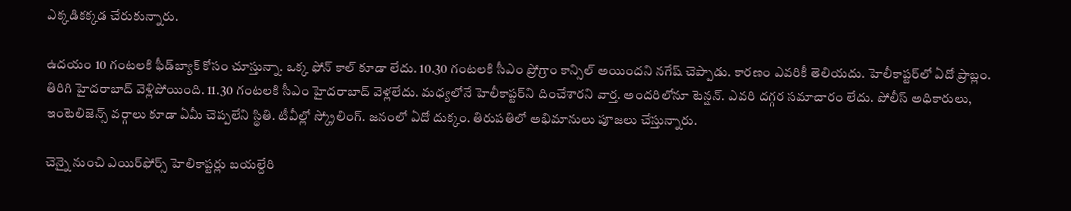ఎక్క‌డిక‌క్క‌డ చేరుకున్నారు.

ఉద‌యం 10 గంట‌ల‌కి ఫీడ్‌బ్యాక్ కోసం చూస్తున్నా. ఒక్క ఫోన్ కాల్ కూడా లేదు. 10.30 గంట‌ల‌కి సీఎం ప్రోగ్రాం కాన్సిల్ అయింద‌ని న‌గేష్ చెప్పాడు. కార‌ణం ఎవ‌రికీ తెలియ‌దు. హెలీకాప్ట‌ర్‌లో ఏదో ప్రాబ్లం. తిరిగి హైద‌రాబాద్‌ వెళ్లిపోయింది. 11.30 గంట‌ల‌కి సీఎం హైద‌రాబాద్ వెళ్ల‌లేదు. మ‌ధ్య‌లోనే హెలీకాప్ట‌ర్‌ని దించేశార‌ని వార్త‌. అంద‌రిలోనూ టెన్ష‌న్‌. ఎవ‌రి ద‌గ్గ‌ర స‌మాచారం లేదు. పోలీస్ అధికారులు, ఇంటెలిజెన్స్ వ‌ర్గాలు కూడా ఏమీ చెప్ప‌లేని స్థితి. టీవీల్లో స్క్రోలింగ్‌. జ‌నంలో ఏదో దుక్కం. తిరుప‌తిలో అభిమానులు పూజ‌లు చేస్తున్నారు.

చెన్నై నుంచి ఎయిర్‌ఫోర్స్ హెలికాప్ట‌ర్లు బ‌య‌ల్దేరి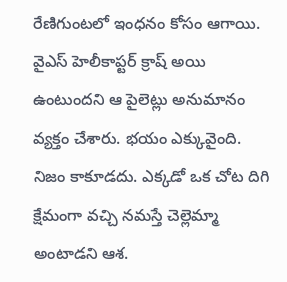రేణిగుంటలో ఇంధ‌నం కోసం ఆగాయి. వైఎస్ హెలీకాప్ట‌ర్ క్రాష్ అయి ఉంటుంద‌ని ఆ పైలెట్లు అనుమానం వ్య‌క్తం చేశారు. భ‌యం ఎక్కువైంది. నిజం కాకూడ‌దు. ఎక్క‌డో ఒక చోట దిగి క్షేమంగా వ‌చ్చి న‌మ‌స్తే చెల్లెమ్మా అంటాడ‌ని ఆశ‌.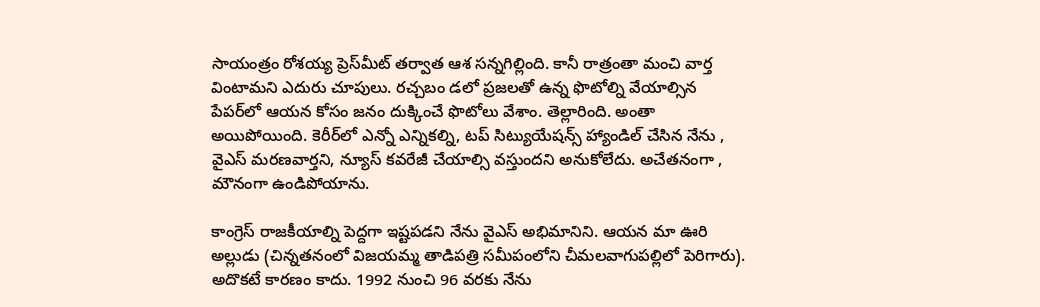సాయంత్రం రోశ‌య్య ప్రెస్‌మీట్ త‌ర్వాత ఆశ స‌న్న‌గిల్లింది. కానీ రాత్రంతా మంచి వార్త వింటామ‌ని ఎదురు చూపులు. ర‌చ్చ‌బం డ‌లో ప్ర‌జ‌ల‌తో ఉన్న ఫొటోల్ని వేయాల్సిన పేప‌ర్‌లో ఆయ‌న కోసం జ‌నం దుక్కించే ఫొటోలు వేశాం. తెల్లారింది. అంతా అయిపోయింది. కెరీర్‌లో ఎన్నో ఎన్నిక‌ల్ని, ట‌ప్ సిట్యుయేష‌న్స్ హ్యాండిల్ చేసిన నేను , వైఎస్ మ‌ర‌ణ‌వార్త‌ని, న్యూస్ క‌వ‌రేజీ చేయాల్సి వ‌స్తుంద‌ని అనుకోలేదు. అచేత‌నంగా , మౌనంగా ఉండిపోయాను.

కాంగ్రెస్ రాజ‌కీయాల్ని పెద్ద‌గా ఇష్ట‌ప‌డ‌ని నేను వైఎస్ అభిమానిని. ఆయ‌న మా ఊరి అల్లుడు (చిన్న‌త‌నంలో విజ‌య‌మ్మ తాడిప‌త్రి స‌మీపంలోని చీమ‌ల‌వాగుప‌ల్లిలో పెరిగారు). అదొక‌టే కార‌ణం కాదు. 1992 నుంచి 96 వ‌ర‌కు నేను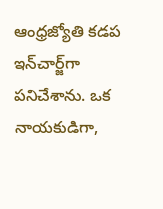ఆంధ్ర‌జ్యోతి క‌డ‌ప ఇన్‌చార్జ్‌గా ప‌నిచేశాను. ఒక నాయ‌కుడిగా,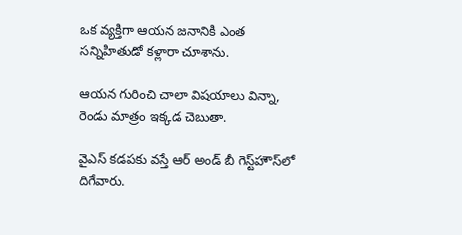ఒక వ్య‌క్తిగా ఆయ‌న జ‌నానికి ఎంత స‌న్నిహితుడో క‌ళ్లారా చూశాను.

ఆయ‌న గురించి చాలా విష‌యాలు విన్నా, రెండు మాత్రం ఇక్క‌డ చెబుతా.

వైఎస్ క‌డ‌ప‌కు వ‌స్తే ఆర్ అండ్ బీ గెస్ట్‌హౌస్‌లో దిగేవారు.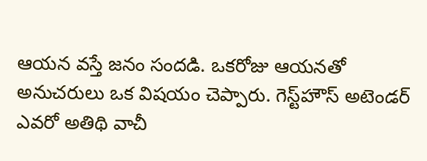ఆయ‌న వ‌స్తే జ‌నం సంద‌డి. ఒక‌రోజు ఆయ‌న‌తో అనుచ‌రులు ఒక విష‌యం చెప్పారు. గెస్ట్‌హౌస్ అటెండ‌ర్ ఎవ‌రో అతిథి వాచీ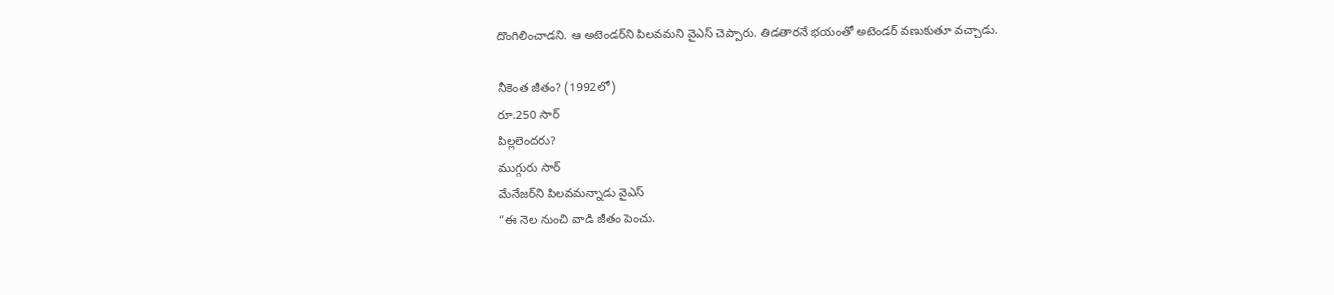దొంగిలించాడ‌ని. ఆ అటెండ‌ర్‌ని పిల‌వ‌మ‌ని వైఎస్ చెప్పారు. తిడ‌తార‌నే భ‌యంతో అటెండ‌ర్ వ‌ణుకుతూ వ‌చ్చాడు.

నీకెంత జీతం? (1992లో)
రూ.250 సార్‌
పిల్ల‌లెంద‌రు?
ముగ్గురు సార్‌
మేనేజ‌ర్‌ని పిల‌వ‌మ‌న్నాడు వైఎస్‌
“ఈ నెల నుంచి వాడి జీతం పెంచు.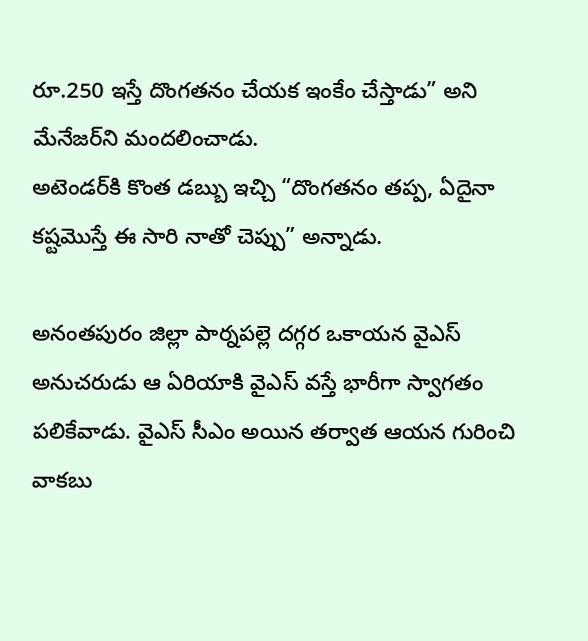రూ.250 ఇస్తే దొంగ‌త‌నం చేయ‌క ఇంకేం చేస్తాడు” అని మేనేజ‌ర్‌ని మంద‌లించాడు.
అటెండ‌ర్‌కి కొంత డ‌బ్బు ఇచ్చి “దొంగ‌త‌నం త‌ప్ప‌, ఏదైనా క‌ష్ట‌మొస్తే ఈ సారి నాతో చెప్పు” అన్నాడు.

అనంత‌పురం జిల్లా పార్న‌ప‌ల్లె ద‌గ్గ‌ర ఒకాయ‌న వైఎస్ అనుచ‌రుడు ఆ ఏరియాకి వైఎస్ వ‌స్తే భారీగా స్వాగ‌తం ప‌లికేవాడు. వైఎస్ సీఎం అయిన త‌ర్వాత ఆయ‌న గురించి వాక‌బు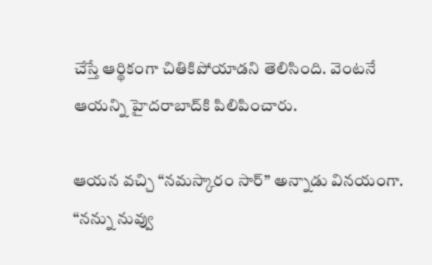చేస్తే ఆర్థికంగా చితికిపోయాడ‌ని తెలిసింది. వెంట‌నే ఆయ‌న్ని హైద‌రాబాద్‌కి పిలిపించారు.

ఆయ‌న వ‌చ్చి “న‌మ‌స్కారం సార్” అన్నాడు విన‌యంగా.
“న‌న్ను నువ్వు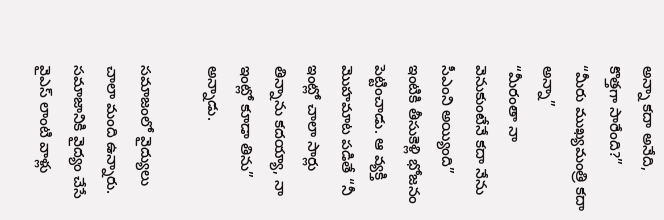అన్నా క‌దా అనేది, కొత్త‌గా సారేంది?”
“మీరు ముఖ్య‌మంత్రి క‌దా అన్నా”
“మీరంతా నా వెనుకుంటేనే క‌దా నేను సీఎంని అయ్యింది”
ఇంటికి తీసుకెళ్లి భోజ‌నం పెట్టించాడు. ఆ వ్య‌క్తి మొహ‌మాట ప‌డితే “నీ ఇంట్లో చాలా సార్లు తిన్నాను క‌ద‌య్యా, నా ఇంట్లో కూడా తిను” అన్నాడు.

స‌మాజంలో వైద్యులు చాలా మంది ఉన్నారు. స‌మాజానికి వైద్యం చేసే వైఎస్ లాంటి వాళ్లు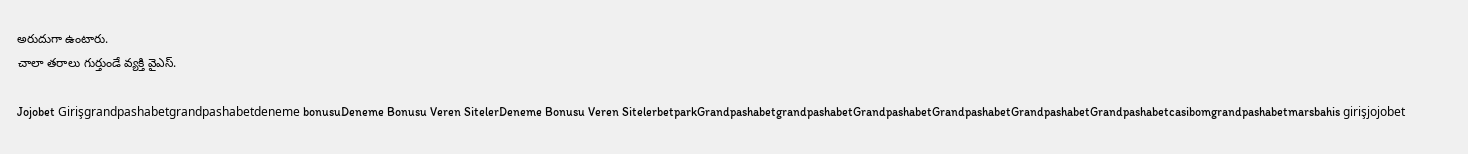అరుదుగా ఉంటారు.
చాలా త‌రాలు గుర్తుండే వ్య‌క్తి వైఎస్‌.

Jojobet Girişgrandpashabetgrandpashabetdeneme bonusuDeneme Bonusu Veren SitelerDeneme Bonusu Veren SitelerbetparkGrandpashabetgrandpashabetGrandpashabetGrandpashabetGrandpashabetGrandpashabetcasibomgrandpashabetmarsbahis girişjojobet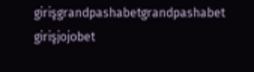girişgrandpashabetgrandpashabet girişjojobet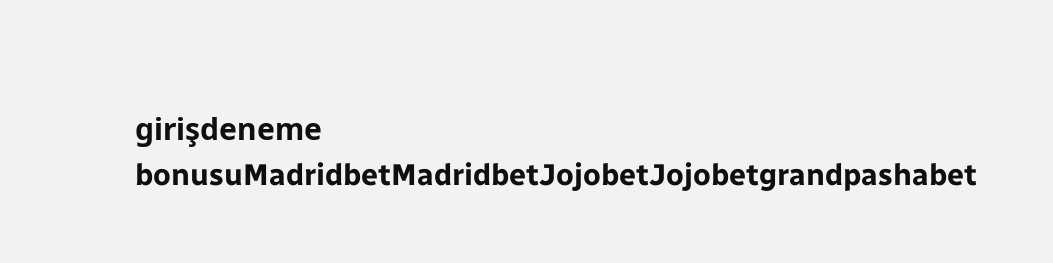girişdeneme bonusuMadridbetMadridbetJojobetJojobetgrandpashabet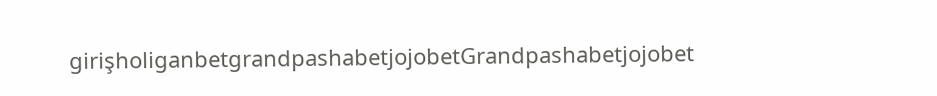girişholiganbetgrandpashabetjojobetGrandpashabetjojobet